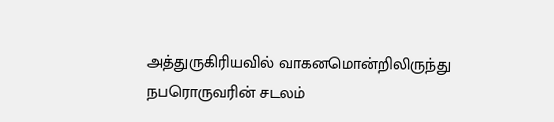அத்துருகிரியவில் வாகனமொன்றிலிருந்து நபரொருவரின் சடலம்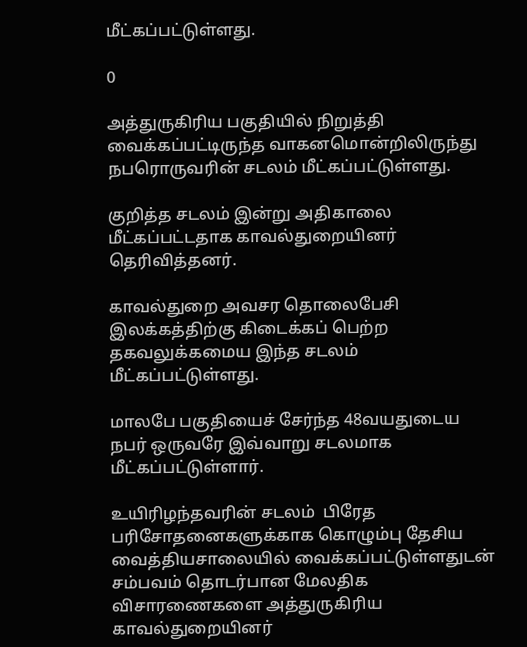மீட்கப்பட்டுள்ளது.

0

அத்துருகிரிய பகுதியில் நிறுத்தி வைக்கப்பட்டிருந்த வாகனமொன்றிலிருந்து  நபரொருவரின் சடலம் மீட்கப்பட்டுள்ளது.

குறித்த சடலம் இன்று அதிகாலை மீட்கப்பட்டதாக காவல்துறையினர் தெரிவித்தனர்.

காவல்துறை அவசர தொலைபேசி இலக்கத்திற்கு கிடைக்கப் பெற்ற தகவலுக்கமைய இந்த சடலம் மீட்கப்பட்டுள்ளது.

மாலபே பகுதியைச் சேர்ந்த 48வயதுடைய நபர் ஒருவரே இவ்வாறு சடலமாக மீட்கப்பட்டுள்ளார்.

உயிரிழந்தவரின் சடலம்  பிரேத பரிசோதனைகளுக்காக கொழும்பு தேசிய வைத்தியசாலையில் வைக்கப்பட்டுள்ளதுடன் சம்பவம் தொடர்பான மேலதிக விசாரணைகளை அத்துருகிரிய காவல்துறையினர்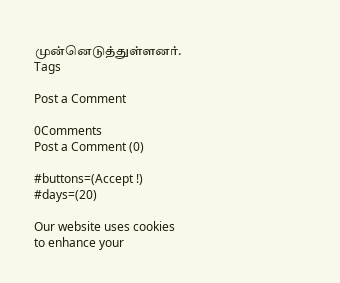முன்னெடுத்துள்ளனர்.
Tags

Post a Comment

0Comments
Post a Comment (0)

#buttons=(Accept !) #days=(20)

Our website uses cookies to enhance your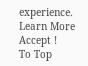experience. Learn More
Accept !
To Top